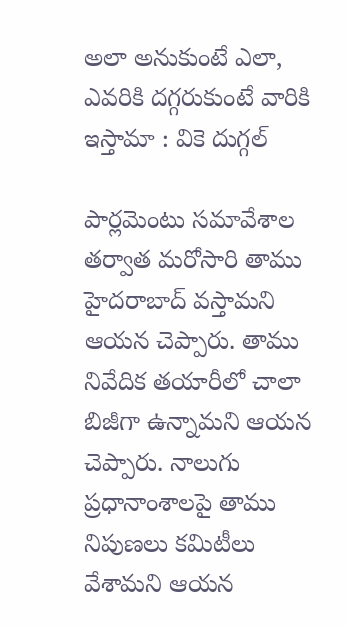అలా అనుకుంటే ఎలా, ఎవరికి దగ్గరుకుంటే వారికి ఇస్తామా : వికె దుగ్గల్

పార్లమెంటు సమావేశాల తర్వాత మరోసారి తాము హైదరాబాద్ వస్తామని ఆయన చెప్పారు. తాము నివేదిక తయారీలో చాలా బిజీగా ఉన్నామని ఆయన చెప్పారు. నాలుగు ప్రధానాంశాలపై తాము నిపుణలు కమిటీలు వేశామని ఆయన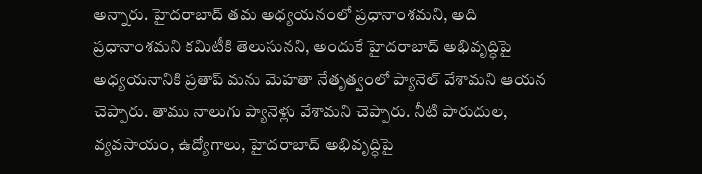అన్నారు. హైదరాబాద్ తమ అధ్యయనంలో ప్రధానాంశమని, అది ప్రధానాంశమని కమిటీకి తెలుసునని, అందుకే హైదరాబాద్ అభివృద్ధిపై అధ్యయనానికి ప్రతాప్ మను మెహతా నేతృత్వంలో ప్యానెల్ వేశామని ఆయన చెప్పారు. తాము నాలుగు ప్యానెళ్లు వేశామని చెప్పారు. నీటి పారుదుల, వ్యవసాయం, ఉద్యోగాలు, హైదరాబాద్ అభివృద్ధిపై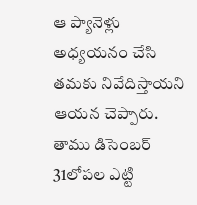ఆ ప్యానెళ్లు అధ్యయనం చేసి తమకు నివేదిస్తాయని ఆయన చెప్పారు. తాము డిసెంబర్ 31లోపల ఎట్టి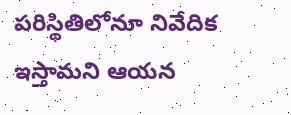పరిస్థితిలోనూ నివేదిక ఇస్తామని ఆయన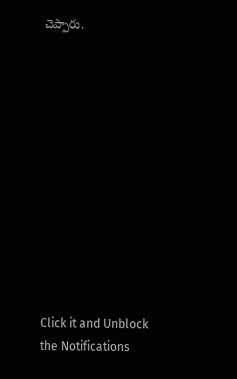చెప్పారు.












Click it and Unblock the Notifications